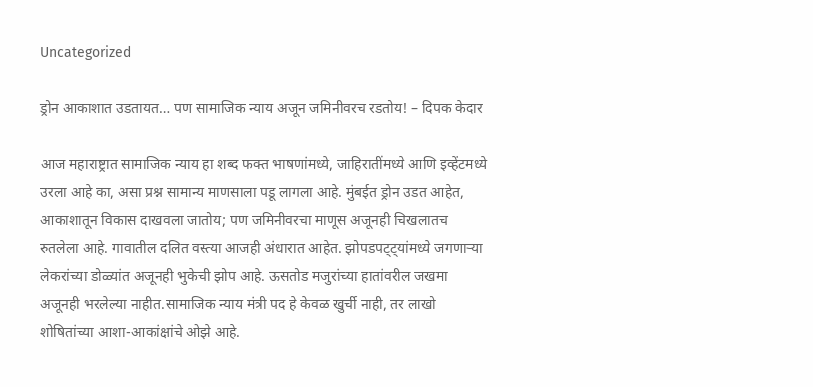Uncategorized

ड्रोन आकाशात उडतायत… पण सामाजिक न्याय अजून जमिनीवरच रडतोय! – दिपक केदार

आज महाराष्ट्रात सामाजिक न्याय हा शब्द फक्त भाषणांमध्ये, जाहिरातींमध्ये आणि इव्हेंटमध्ये उरला आहे का, असा प्रश्न सामान्य माणसाला पडू लागला आहे. मुंबईत ड्रोन उडत आहेत, आकाशातून विकास दाखवला जातोय; पण जमिनीवरचा माणूस अजूनही चिखलातच रुतलेला आहे. गावातील दलित वस्त्या आजही अंधारात आहेत. झोपडपट्ट्यांमध्ये जगणाऱ्या लेकरांच्या डोळ्यांत अजूनही भुकेची झोप आहे. ऊसतोड मजुरांच्या हातांवरील जखमा अजूनही भरलेल्या नाहीत.सामाजिक न्याय मंत्री पद हे केवळ खुर्ची नाही, तर लाखो शोषितांच्या आशा-आकांक्षांचे ओझे आहे.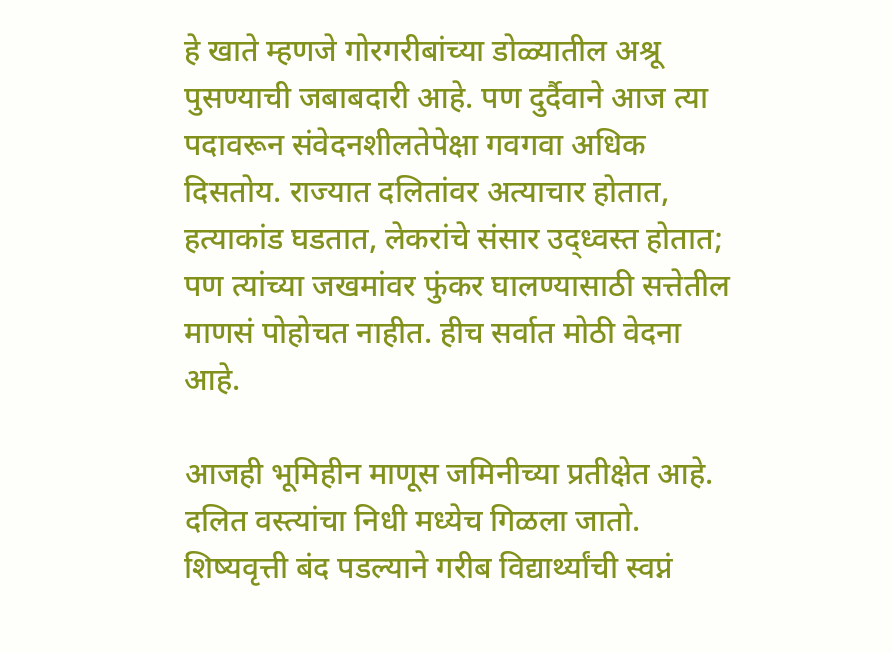हे खाते म्हणजे गोरगरीबांच्या डोळ्यातील अश्रू पुसण्याची जबाबदारी आहे. पण दुर्दैवाने आज त्या पदावरून संवेदनशीलतेपेक्षा गवगवा अधिक दिसतोय. राज्यात दलितांवर अत्याचार होतात, हत्याकांड घडतात, लेकरांचे संसार उद्ध्वस्त होतात; पण त्यांच्या जखमांवर फुंकर घालण्यासाठी सत्तेतील माणसं पोहोचत नाहीत. हीच सर्वात मोठी वेदना आहे.

आजही भूमिहीन माणूस जमिनीच्या प्रतीक्षेत आहे. दलित वस्त्यांचा निधी मध्येच गिळला जातो. शिष्यवृत्ती बंद पडल्याने गरीब विद्यार्थ्यांची स्वप्नं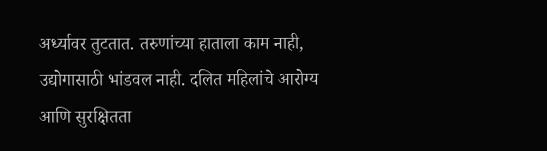अर्ध्यावर तुटतात. तरुणांच्या हाताला काम नाही, उद्योगासाठी भांडवल नाही. दलित महिलांचे आरोग्य आणि सुरक्षितता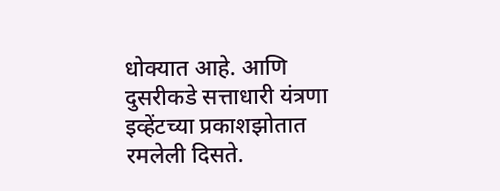धोक्यात आहे. आणि दुसरीकडे सत्ताधारी यंत्रणा इव्हेंटच्या प्रकाशझोतात रमलेली दिसते.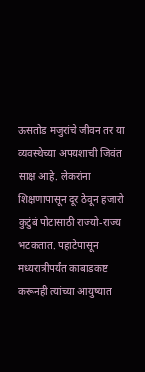ऊसतोड मजुरांचे जीवन तर या व्यवस्थेच्या अपयशाची जिवंत साक्ष आहे. लेकरांना शिक्षणापासून दूर ठेवून हजारो कुटुंबं पोटासाठी राज्यो-राज्य भटकतात. पहाटेपासून मध्यरात्रीपर्यंत काबाडकष्ट करूनही त्यांच्या आयुष्यात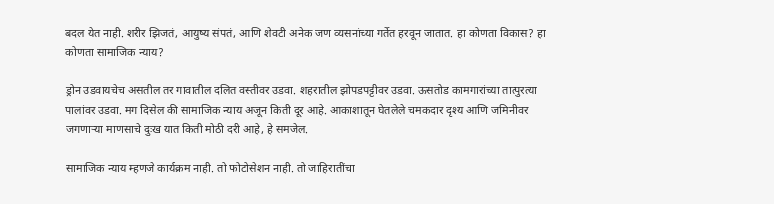बदल येत नाही. शरीर झिजतं, आयुष्य संपतं, आणि शेवटी अनेक जण व्यसनांच्या गर्तेत हरवून जातात. हा कोणता विकास? हा कोणता सामाजिक न्याय?

ड्रोन उडवायचेच असतील तर गावातील दलित वस्तीवर उडवा. शहरातील झोपडपट्टीवर उडवा. ऊसतोड कामगारांच्या तात्पुरत्या पालांवर उडवा. मग दिसेल की सामाजिक न्याय अजून किती दूर आहे. आकाशातून घेतलेले चमकदार दृश्य आणि जमिनीवर जगणाऱ्या माणसाचे दुःख यात किती मोठी दरी आहे, हे समजेल.

सामाजिक न्याय म्हणजे कार्यक्रम नाही. तो फोटोसेशन नाही. तो जाहिरातींचा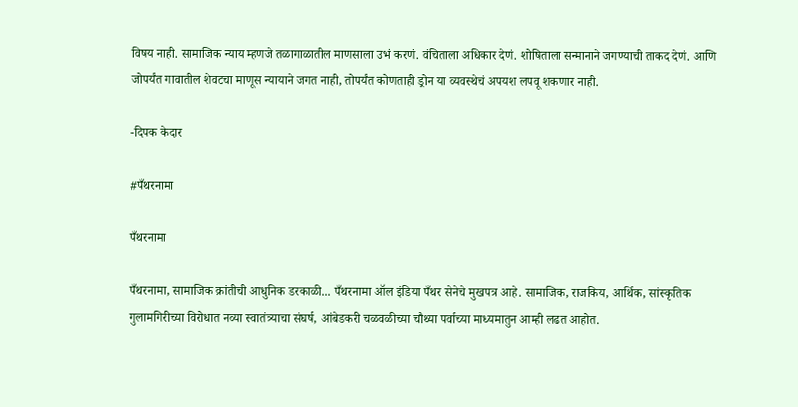विषय नाही. सामाजिक न्याय म्हणजे तळागाळातील माणसाला उभं करणं. वंचिताला अधिकार देणं. शोषिताला सन्मानाने जगण्याची ताकद देणं. आणि जोपर्यंत गावातील शेवटचा माणूस न्यायाने जगत नाही, तोपर्यंत कोणताही ड्रोन या व्यवस्थेचं अपयश लपवू शकणार नाही.

-दिपक केदार

#पँथरनामा

पँथरनामा

पँथरनामा, सामाजिक क्रांतीची आधुनिक डरकाळी... पँथरनामा ऑल इंडिया पँथर सेनेचे मुखपत्र आहे. सामाजिक, राजकिय, आर्थिक, सांस्कृतिक गुलामगिरीच्या विरोधात नव्या स्वातंत्र्याचा संघर्ष, आंबेडकरी चळवळीच्या चौथ्या पर्वाच्या माध्यमातुन आम्ही लढत आहोत.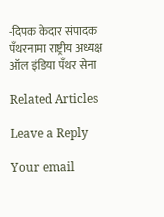-दिपक केदार संपादक पँथरनामा राष्ट्रीय अध्यक्ष ऑल इंडिया पँथर सेना

Related Articles

Leave a Reply

Your email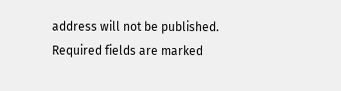address will not be published. Required fields are marked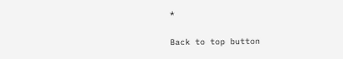*

Back to top button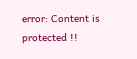error: Content is protected !!